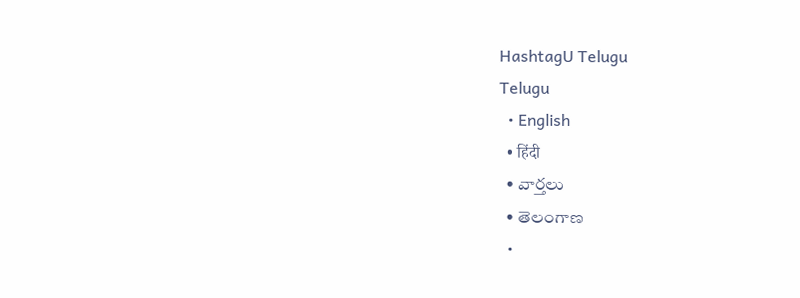HashtagU Telugu
Telugu
  • English
  • हिंदी
  • వార్తలు
  • తెలంగాణ
  •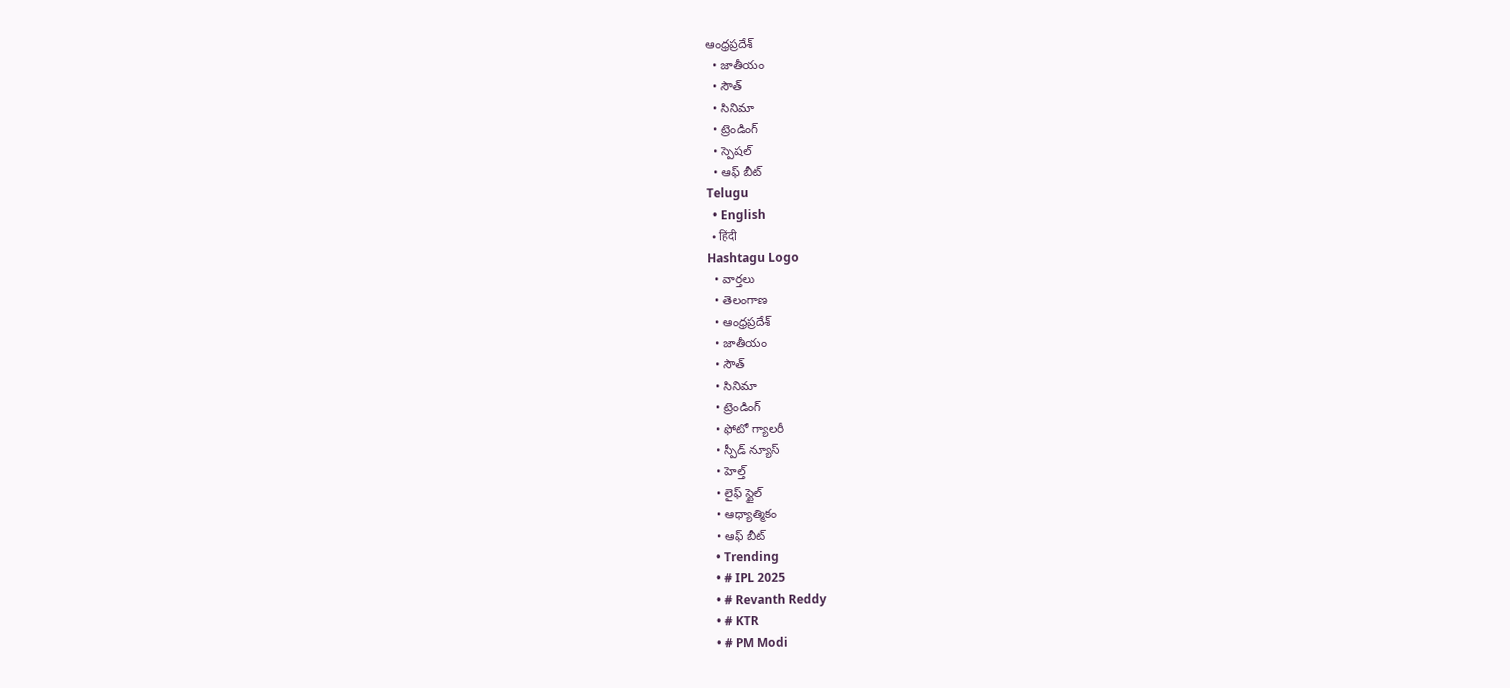ఆంధ్రప్రదేశ్
  • జాతీయం
  • సౌత్
  • సినిమా
  • ట్రెండింగ్
  • స్పెషల్
  • ఆఫ్ బీట్
Telugu
  • English
  • हिंदी
Hashtagu Logo
  • వార్తలు
  • తెలంగాణ
  • ఆంధ్రప్రదేశ్
  • జాతీయం
  • సౌత్
  • సినిమా
  • ట్రెండింగ్
  • ఫోటో గ్యాలరీ
  • స్పీడ్ న్యూస్
  • హెల్త్
  • లైఫ్ స్టైల్
  • ఆధ్యాత్మికం
  • ఆఫ్ బీట్
  • Trending
  • # IPL 2025
  • # Revanth Reddy
  • # KTR
  • # PM Modi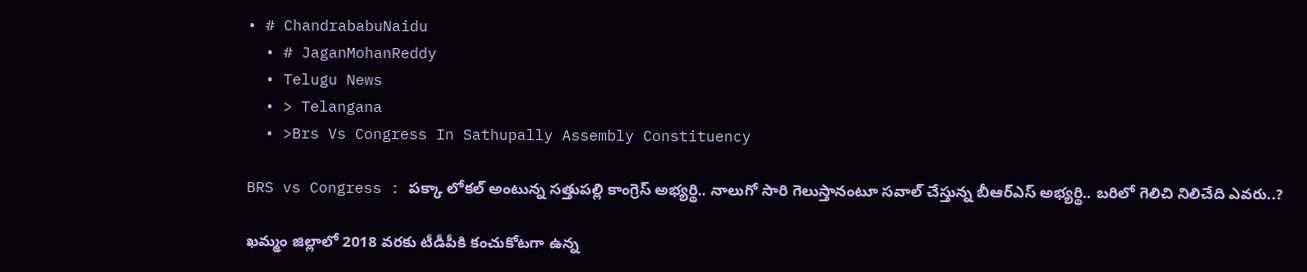• # ChandrababuNaidu
  • # JaganMohanReddy
  • Telugu News
  • > Telangana
  • >Brs Vs Congress In Sathupally Assembly Constituency

BRS vs Congress : ప‌క్కా లోక‌ల్ అంటున్న స‌త్తుప‌ల్లి కాంగ్రెస్ అభ్య‌ర్థి.. నాలుగో సారి గెలుస్తానంటూ స‌వాల్ చేస్తున్న బీఆర్ఎస్ అభ్య‌ర్థి.. బ‌రిలో గెలిచి నిలిచేది ఎవ‌రు..?

ఖ‌మ్మం జిల్లాలో 2018 వ‌ర‌కు టీడీపీకి కంచుకోట‌గా ఉన్న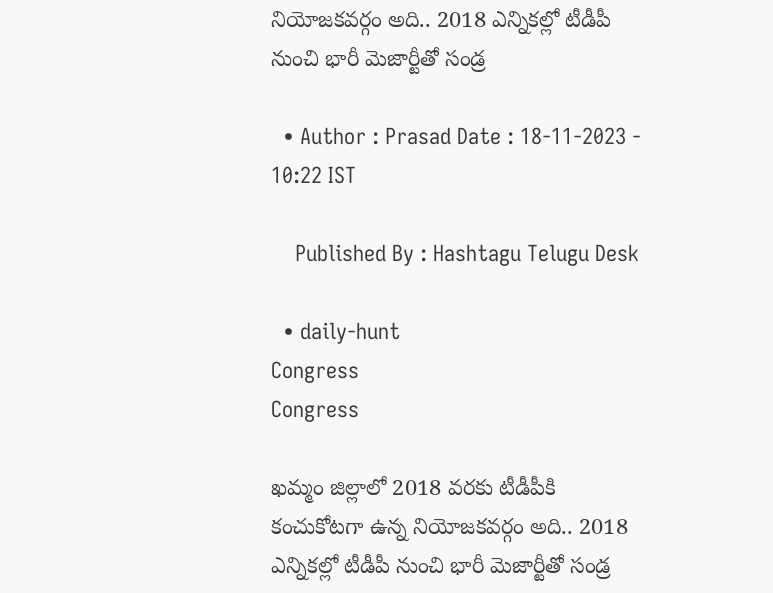నియోజ‌క‌వ‌ర్గం అది.. 2018 ఎన్నిక‌ల్లో టీడీపీ నుంచి భారీ మెజార్టీతో సండ్ర

  • Author : Prasad Date : 18-11-2023 - 10:22 IST

    Published By : Hashtagu Telugu Desk

  • daily-hunt
Congress
Congress

ఖ‌మ్మం జిల్లాలో 2018 వ‌ర‌కు టీడీపీకి కంచుకోట‌గా ఉన్న నియోజ‌క‌వ‌ర్గం అది.. 2018 ఎన్నిక‌ల్లో టీడీపీ నుంచి భారీ మెజార్టీతో సండ్ర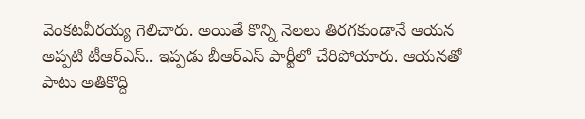వెంక‌ట‌వీర‌య్య గెలిచారు. అయితే కొన్ని నెల‌లు తిర‌గ‌కుండానే ఆయ‌న అప్ప‌టి టీఆర్ఎస్‌.. ఇప్ప‌డు బీఆర్ఎస్ పార్టీలో చేరిపోయారు. ఆయ‌న‌తో పాటు అతికొద్ది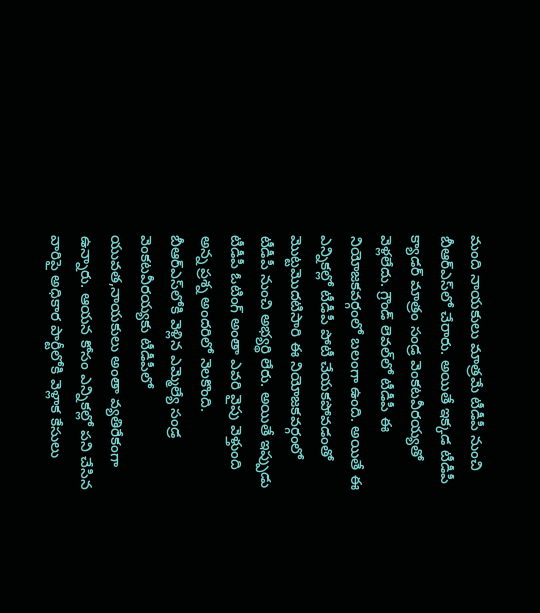మంది నాయ‌కులు మాత్రమే టీడీపీ నుంచి బీఆర్ఎస్‌లో చేరారు. అయితే ఇక్క‌డ టీడీపీ క్యాడ‌ర్ మాత్రం సండ్ర వెంక‌ట‌వీర‌య్య‌తో వెళ్ల‌లేదు. గ్రౌండ్ లెవ‌ల్‌లో టీడీపీ ఈ నియోజ‌క‌వ‌ర్గంలో బ‌లంగా ఉంది. అయితే ఈ ఎన్నిక‌ల్లో టీడీపీ పోటీ చేయ‌క‌పోవ‌డంతో మొట్ట‌మొద‌టిసారి ఈ నియోజ‌క‌వ‌ర్గంలో టీడీపీ నుంచి అభ్య‌ర్థి లేరు. అయితే ఇప్పుడు టీడీపీ ఓటింగ్ అంతా ఎవ‌రి వైపు వెళ్తుంది అన్న ప్ర‌శ్న అంద‌రిలో నెల‌కొంది. బీఆర్ఎస్‌లోకి వెళ్లిన ఎమ్మెల్యే సండ్ర వెంక‌ట‌వీర‌య్యకు టీడీపీలో యువ‌త‌,నాయ‌కులు అంతా వ్య‌తిరేకంగా ఉన్నారు. ఆయ‌న కోసం ఎన్నిక‌ల్లో ప‌ని చేసిన వారిపై అధికార పార్టీలోకి వెళ్లాక కేసులు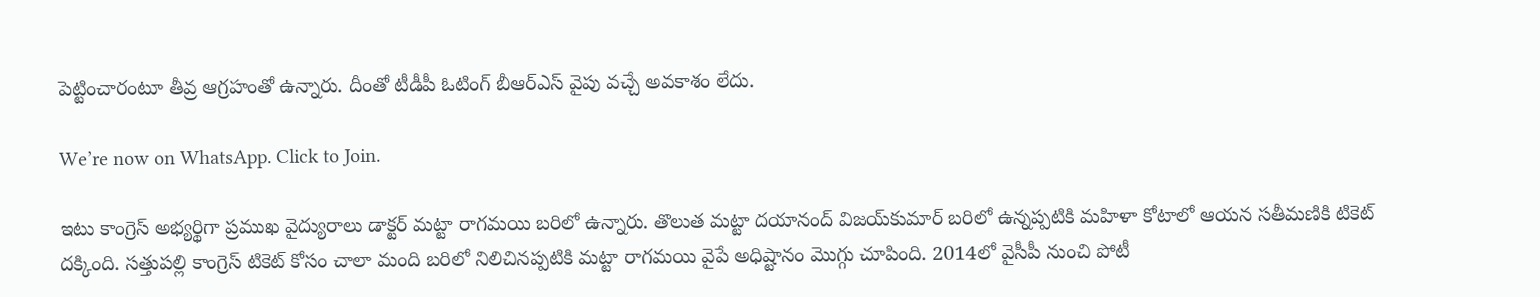పెట్టించారంటూ తీవ్ర ఆగ్ర‌హంతో ఉన్నారు. దీంతో టీడీపీ ఓటింగ్ బీఆర్ఎస్ వైపు వ‌చ్చే అవ‌కాశం లేదు.

We’re now on WhatsApp. Click to Join.

ఇటు కాంగ్రెస్ అభ్య‌ర్థిగా ప్ర‌ముఖ వైద్యురాలు డాక్ట‌ర్ మ‌ట్టా రాగ‌మ‌యి బ‌రిలో ఉన్నారు. తొలుత మ‌ట్టా ద‌యానంద్ విజ‌య్‌కుమార్ బ‌రిలో ఉన్న‌ప్ప‌టికి మ‌హిళా కోటాలో ఆయ‌న స‌తీమ‌ణికి టికెట్ ద‌క్కింది. స‌త్తుప‌ల్లి కాంగ్రెస్ టికెట్ కోసం చాలా మంది బ‌రిలో నిలిచినప్ప‌టికి మ‌ట్టా రాగ‌మ‌యి వైపే అధిష్టానం మొగ్గు చూపింది. 2014లో వైసీపీ నుంచి పోటీ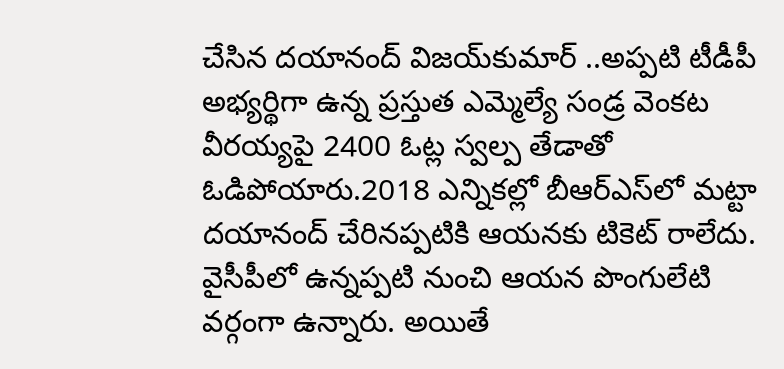చేసిన ద‌యానంద్ విజ‌య్‌కుమార్ ..అప్ప‌టి టీడీపీ అభ్య‌ర్థిగా ఉన్న ప్ర‌స్తుత ఎమ్మెల్యే సండ్ర వెంక‌ట వీర‌య్య‌పై 2400 ఓట్ల స్వ‌ల్ప తేడాతో ఓడిపోయారు.2018 ఎన్నిక‌ల్లో బీఆర్ఎస్‌లో మ‌ట్టా ద‌యానంద్ చేరిన‌ప్ప‌టికి ఆయ‌న‌కు టికెట్ రాలేదు. వైసీపీలో ఉన్న‌ప్ప‌టి నుంచి ఆయ‌న పొంగులేటి వ‌ర్గంగా ఉన్నారు. అయితే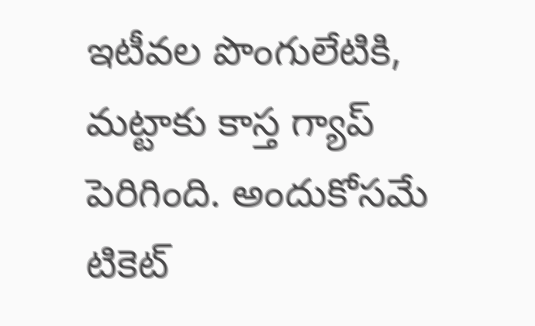ఇటీవ‌ల పొంగులేటికి, మ‌ట్టాకు కాస్త గ్యాప్ పెరిగింది. అందుకోస‌మే టికెట్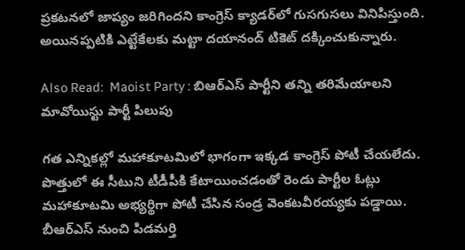ప్ర‌క‌ట‌న‌లో జాప్యం జ‌రిగింద‌ని కాంగ్రెస్ క్యాడ‌ర్‌లో గుస‌గుస‌లు వినిపిస్తుంది. అయినప్ప‌టికి ఎట్టేకేల‌కు మ‌ట్టా ద‌యానంద్ టికెట్ ద‌క్కించుకున్నారు.

Also Read:  Maoist Party : బిఆర్ఎస్ పార్టీని తన్ని తరిమేయాలని మావోయిస్టు పార్టీ పిలుపు

గ‌త ఎన్నిక‌ల్లో మ‌హాకూట‌మిలో భాగంగా ఇక్క‌డ కాంగ్రెస్ పోటీ చేయ‌లేదు. పొత్తులో ఈ సీటుని టీడీపీకి కేటాయించ‌డంతో రెండు పార్టీల ఓట్లు మ‌హాకూట‌మి అభ్య‌ర్థిగా పోటీ చేసిన సండ్ర వెంక‌ట‌వీర‌య్య‌కు ప‌డ్డాయి. బీఆర్ఎస్ నుంచి పిడ‌మ‌ర్తి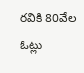ర‌వికి 80వేల ఓట్లు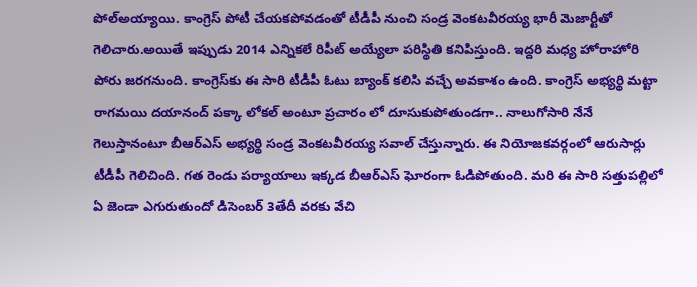పోల్అయ్యాయి. కాంగ్రెస్ పోటీ చేయ‌క‌పోవ‌డంతో టీడీపీ నుంచి సండ్ర వెంక‌ట‌వీర‌య్య భారీ మెజార్టీతో గెలిచారు.అయితే ఇప్పుడు 2014 ఎన్నిక‌లే రిపీట్ అయ్యేలా ప‌రిస్థితి క‌నిపిస్తుంది. ఇద్ద‌రి మ‌ధ్య హోరాహోరి పోరు జ‌ర‌గనుంది. కాంగ్రెస్‌కు ఈ సారి టీడీపీ ఓటు బ్యాంక్ క‌లిసి వ‌చ్చే అవ‌కాశం ఉంది. కాంగ్రెస్ అభ్యర్థి మ‌ట్టా రాగ‌మ‌యి ద‌యానంద్ ప‌క్కా లోక‌ల్ అంటూ ప్ర‌చారం లో దూసుకుపోతుండ‌గా.. నాలుగోసారి నేనే గెలుస్తానంటూ బీఆర్ఎస్ అభ్య‌ర్థి సండ్ర వెంక‌ట‌వీరయ్య స‌వాల్ చేస్తున్నారు. ఈ నియోజ‌క‌వ‌ర్గంలో ఆరుసార్లు టీడీపీ గెలిచింది. గ‌త రెండు ప‌ర్యాయాలు ఇక్క‌డ బీఆర్ఎస్ ఘోరంగా ఓడిపోతుంది. మ‌రి ఈ సారి స‌త్తుప‌ల్లిలో ఏ జెండా ఎగురుతుందో డిసెంబ‌ర్ 3తేదీ వ‌ర‌కు వేచి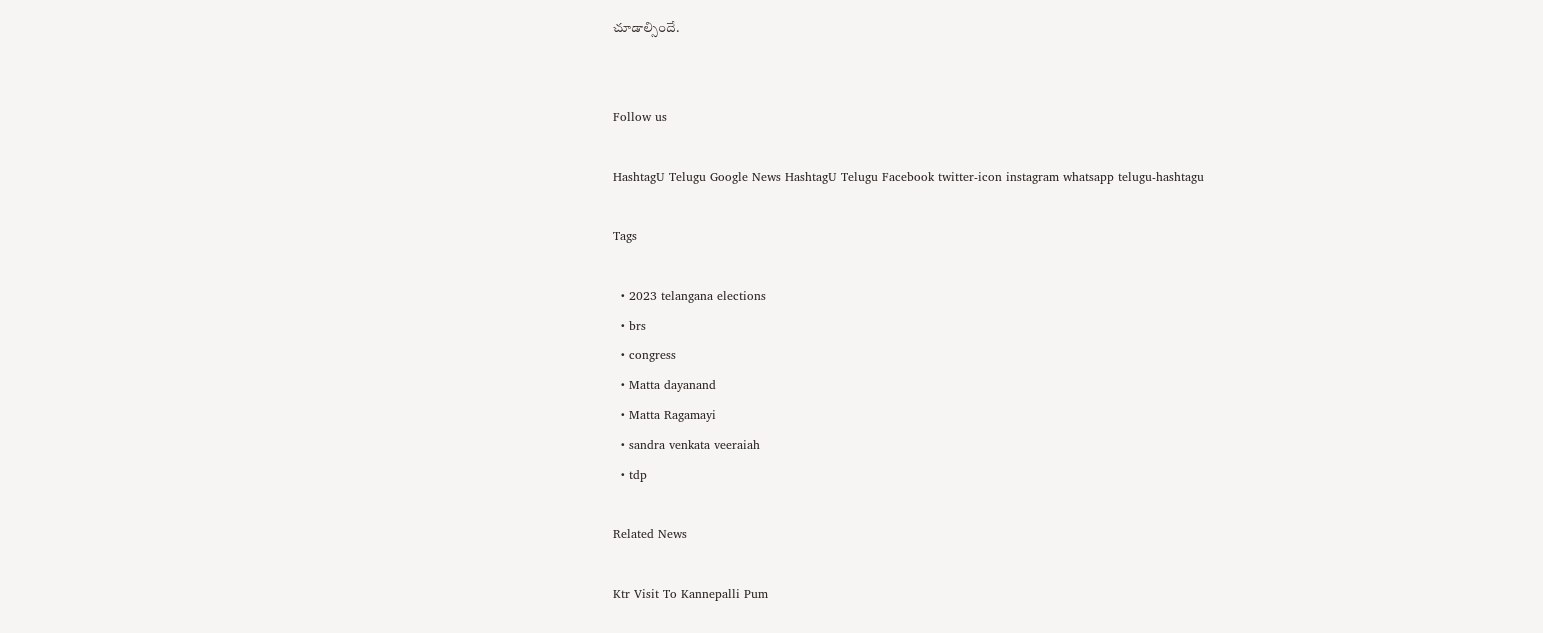చూడాల్సిందే.


Follow us

HashtagU Telugu Google News HashtagU Telugu Facebook twitter-icon instagram whatsapp telugu-hashtagu

Tags

  • 2023 telangana elections
  • brs
  • congress
  • Matta dayanand
  • Matta Ragamayi
  • sandra venkata veeraiah
  • tdp

Related News

Ktr Visit To Kannepalli Pum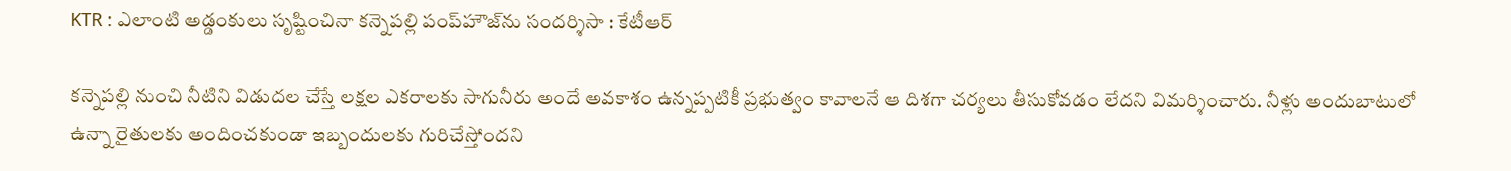KTR : ఎలాంటి అడ్డంకులు సృష్టించినా కన్నెపల్లి పంప్‌హౌజ్‌ను సందర్శిసా : కేటీఆర్‌

కన్నెపల్లి నుంచి నీటిని విడుదల చేస్తే లక్షల ఎకరాలకు సాగునీరు అందే అవకాశం ఉన్నప్పటికీ ప్రభుత్వం కావాలనే ఆ దిశగా చర్యలు తీసుకోవడం లేదని విమర్శించారు. నీళ్లు అందుబాటులో ఉన్నా రైతులకు అందించకుండా ఇబ్బందులకు గురిచేస్తోందని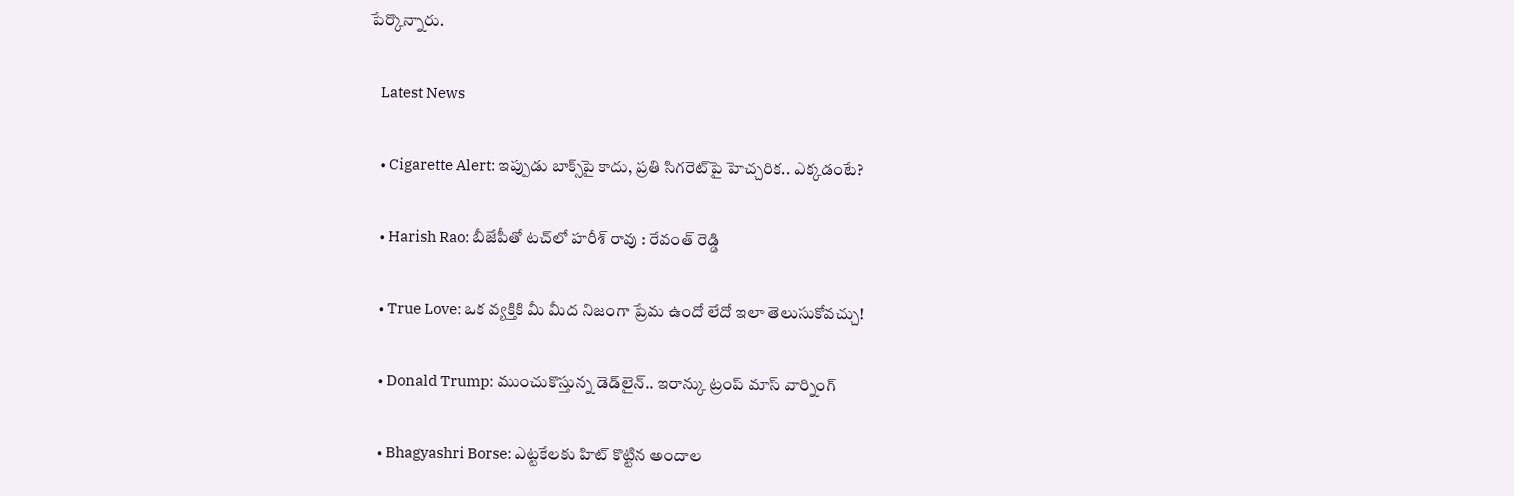పేర్కొన్నారు.

    Latest News

    • Cigarette Alert: ఇప్పుడు బాక్స్‌పై కాదు, ప్రతి సిగరెట్‌పై హెచ్చరిక.. ఎక్కడంటే?

    • Harish Rao: బీజేపీతో టచ్‍లో హరీశ్ రావు : రేవంత్ రెడ్డి

    • True Love: ఒక వ్యక్తికి మీ మీద నిజంగా ప్రేమ ఉందో లేదో ఇలా తెలుసుకోవచ్చు!

    • Donald Trump: ముంచుకొస్తున్న డెడ్‌లైన్.. ఇరాన్కు ట్రంప్ మాస్ వార్నింగ్

    • Bhagyashri Borse: ఎట్టకేలకు హిట్ కొట్టిన అందాల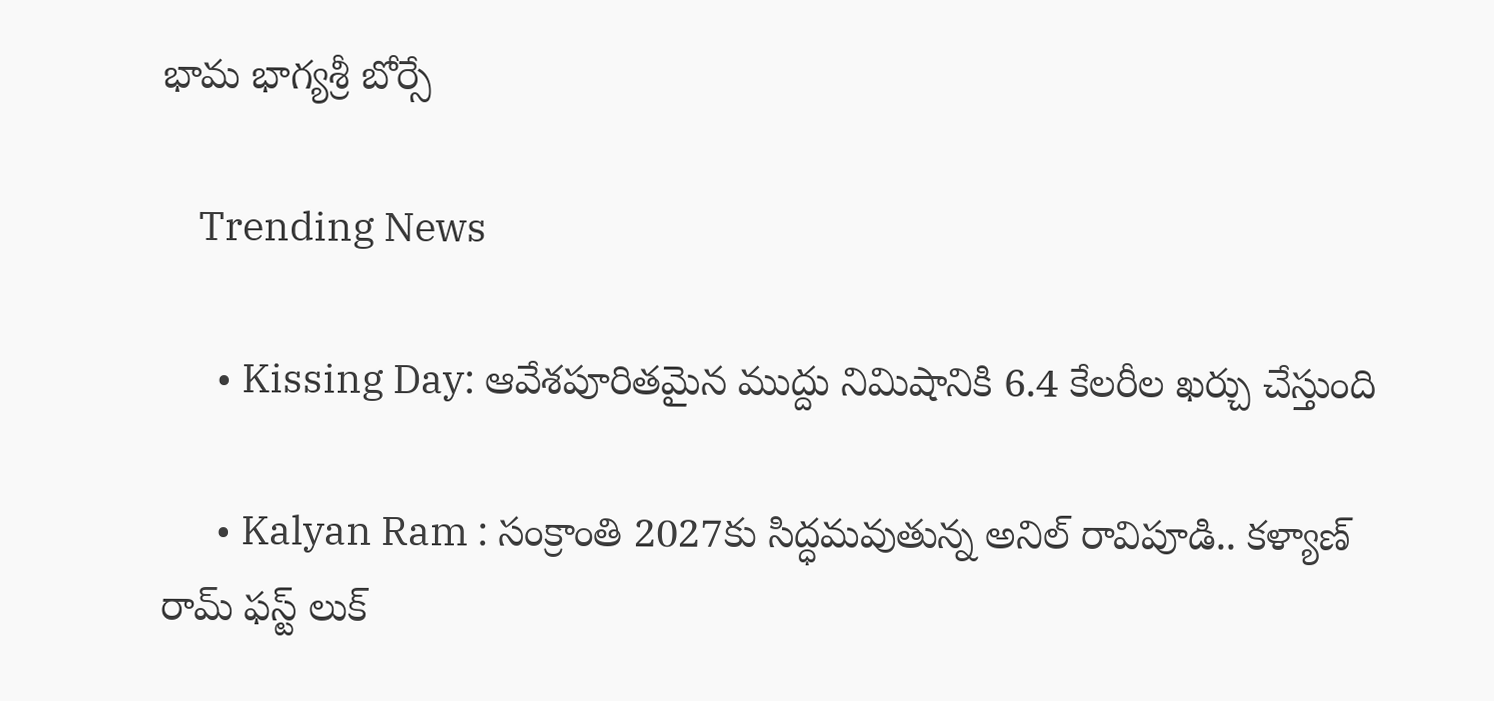భామ భాగ్యశ్రీ బోర్సే

    Trending News

      • Kissing Day: ఆవేశపూరితమైన ముద్దు నిమిషానికి 6.4 కేలరీల ఖర్చు చేస్తుంది

      • Kalyan Ram : సంక్రాంతి 2027కు సిద్ధమవుతున్న అనిల్ రావిపూడి.. కళ్యాణ్ రామ్ ఫస్ట్ లుక్‌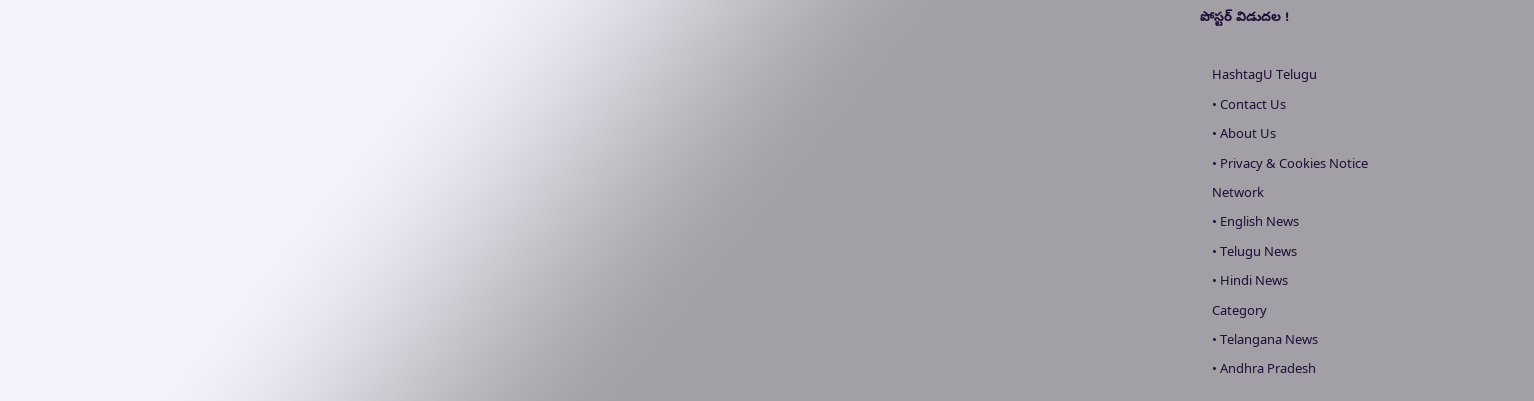పోస్టర్ విడుదల !

    HashtagU Telugu
    • Contact Us
    • About Us
    • Privacy & Cookies Notice
    Network
    • English News
    • Telugu News
    • Hindi News
    Category
    • Telangana News
    • Andhra Pradesh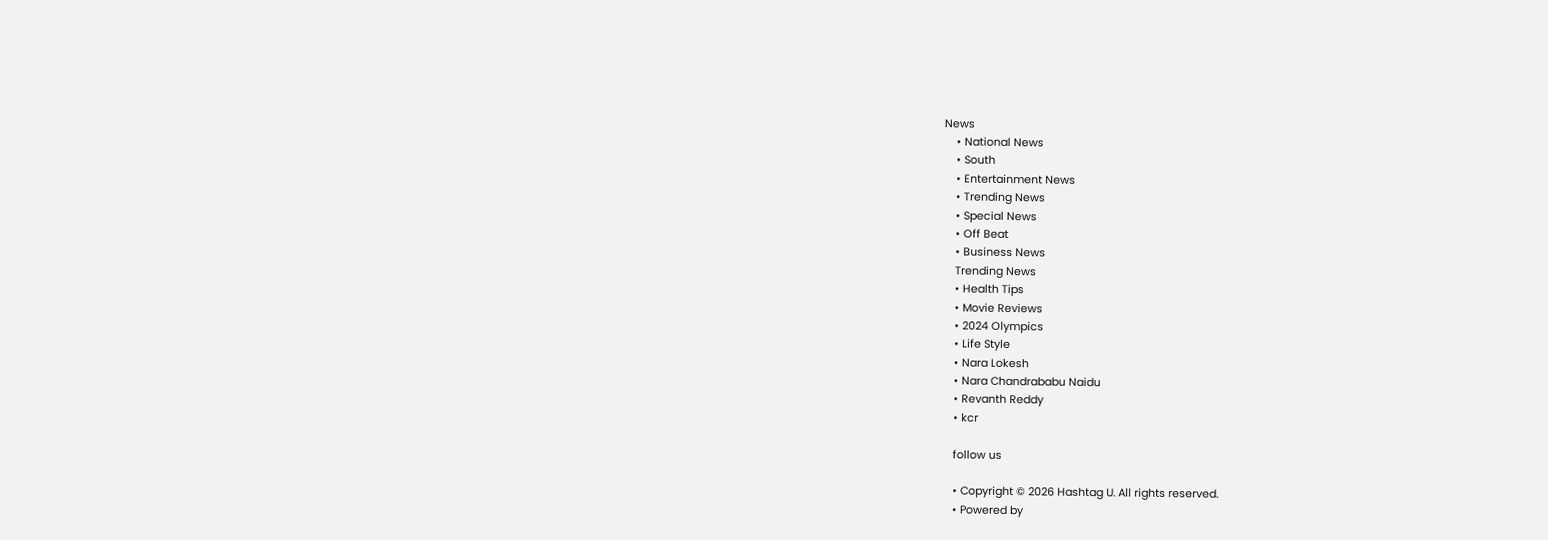News
    • National News
    • South
    • Entertainment News
    • Trending News
    • Special News
    • Off Beat
    • Business News
    Trending News
    • Health Tips
    • Movie Reviews
    • 2024 Olympics
    • Life Style
    • Nara Lokesh
    • Nara Chandrababu Naidu
    • Revanth Reddy
    • kcr

    follow us

    • Copyright © 2026 Hashtag U. All rights reserved.
    • Powered by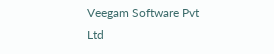Veegam Software Pvt Ltd